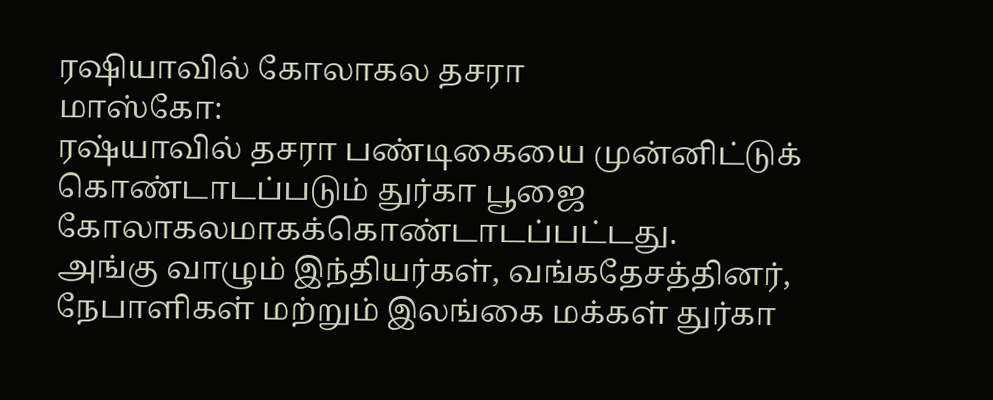ரஷியாவில் கோலாகல தசரா
மாஸ்கோ:
ரஷ்யாவில் தசரா பண்டிகையை முன்னிட்டுக் கொண்டாடப்படும் துர்கா பூஜை கோலாகலமாகக்கொண்டாடப்பட்டது.
அங்கு வாழும் இந்தியர்கள், வங்கதேசத்தினர், நேபாளிகள் மற்றும் இலங்கை மக்கள் துர்கா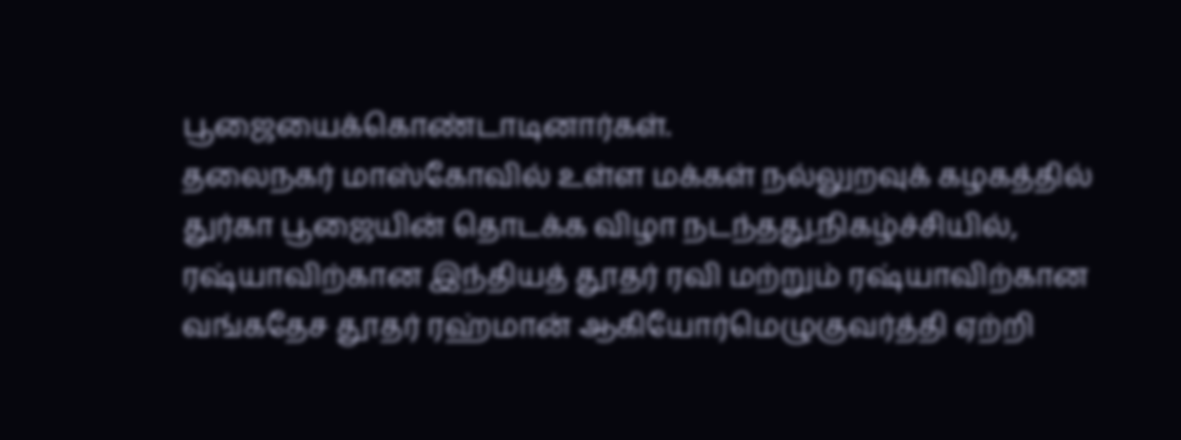பூஜையைக்கொண்டாடினார்கள்.
தலைநகர் மாஸ்கோவில் உள்ள மக்கள் நல்லுறவுக் கழகத்தில் துர்கா பூஜையின் தொடக்க விழா நடந்தது.நிகழ்ச்சியில், ரஷ்யாவிற்கான இந்தியத் தூதர் ரவி மற்றும் ரஷ்யாவிற்கான வங்கதேச தூதர் ரஹ்மான் ஆகியோர்மெழுகுவர்த்தி ஏற்றி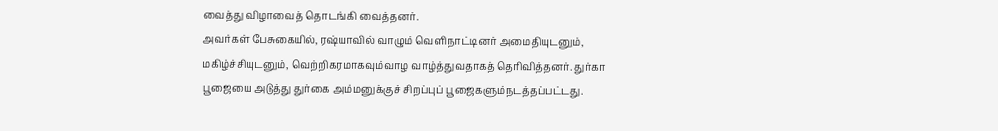வைத்து விழாவைத் தொடங்கி வைத்தனர்.
அவர்கள் பேசுகையில், ரஷ்யாவில் வாழும் வெளிநாட்டினர் அமைதியுடனும், மகிழ்ச்சியுடனும், வெற்றிகரமாகவும்வாழ வாழ்த்துவதாகத் தெரிவித்தனர். துர்கா பூஜையை அடுத்து துர்கை அம்மனுக்குச் சிறப்புப் பூஜைகளும்நடத்தப்பட்டது.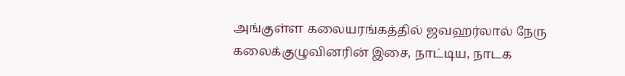அங்குள்ள கலையரங்கத்தில் ஜவஹர்லால் நேரு கலைக்குழுவினரின் இசை, நாட்டிய, நாடக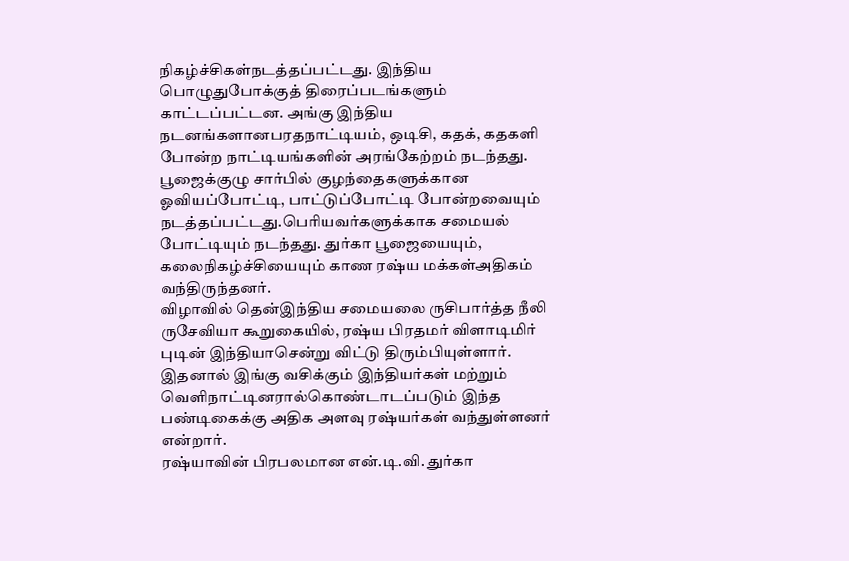நிகழ்ச்சிகள்நடத்தப்பட்டது. இந்திய பொழுதுபோக்குத் திரைப்படங்களும் காட்டப்பட்டன. அங்கு இந்திய நடனங்களானபரதநாட்டியம், ஒடிசி, கதக், கதகளி போன்ற நாட்டியங்களின் அரங்கேற்றம் நடந்தது.
பூஜைக்குழு சார்பில் குழந்தைகளுக்கான ஓவியப்போட்டி, பாட்டுப்போட்டி போன்றவையும் நடத்தப்பட்டது.பெரியவர்களுக்காக சமையல் போட்டியும் நடந்தது. துர்கா பூஜையையும், கலைநிகழ்ச்சியையும் காண ரஷ்ய மக்கள்அதிகம் வந்திருந்தனர்.
விழாவில் தென்இந்திய சமையலை ருசிபார்த்த நீலி ருசேவியா கூறுகையில், ரஷ்ய பிரதமர் விளாடிமிர் புடின் இந்தியாசென்று விட்டு திரும்பியுள்ளார். இதனால் இங்கு வசிக்கும் இந்தியர்கள் மற்றும் வெளிநாட்டினரால்கொண்டாடப்படும் இந்த பண்டிகைக்கு அதிக அளவு ரஷ்யர்கள் வந்துள்ளனர் என்றார்.
ரஷ்யாவின் பிரபலமான என்.டி.வி. துர்கா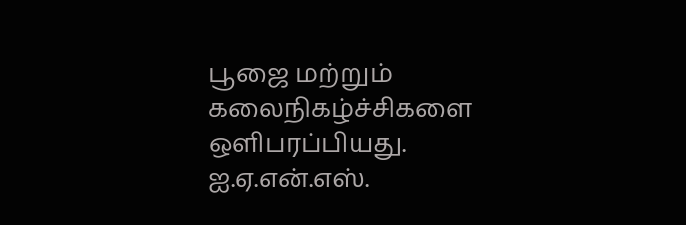பூஜை மற்றும் கலைநிகழ்ச்சிகளை ஒளிபரப்பியது.
ஐ.ஏ.என்.எஸ்.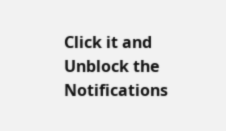Click it and Unblock the Notifications